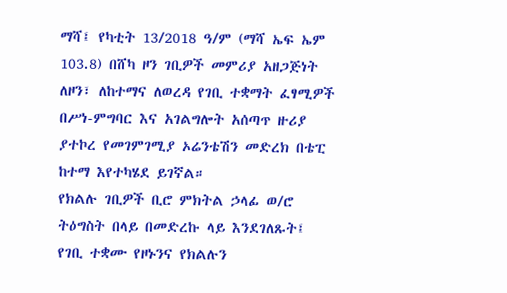ማሻ፤ የካቲት 13/2018 ዓ/ም (ማሻ ኤፍ ኤም 103.8) በሸካ ዞን ገቢዎች መምሪያ አዘጋጅነት ለዞን፣ ለከተማና ለወረዳ የገቢ ተቋማት ፈፃሚዎች በሥነ-ምግባር እና አገልግሎት አሰጣጥ ዙሪያ ያተኮረ የመገምገሚያ ኦሬንቴሽን መድረክ በቴፒ ከተማ እየተካሄደ ይገኛል።
የክልሉ ገቢዎች ቢሮ ምክትል ኃላፊ ወ/ሮ ትዕግስት በላይ በመድረኩ ላይ እንደገለጹት፤ የገቢ ተቋሙ የዞኑንና የክልሉን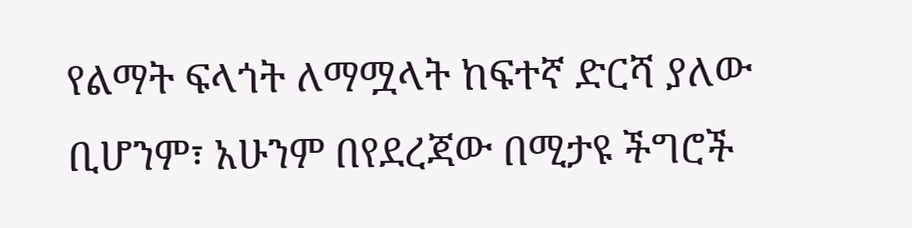የልማት ፍላጎት ለማሟላት ከፍተኛ ድርሻ ያለው ቢሆንም፣ አሁንም በየደረጃው በሚታዩ ችግሮች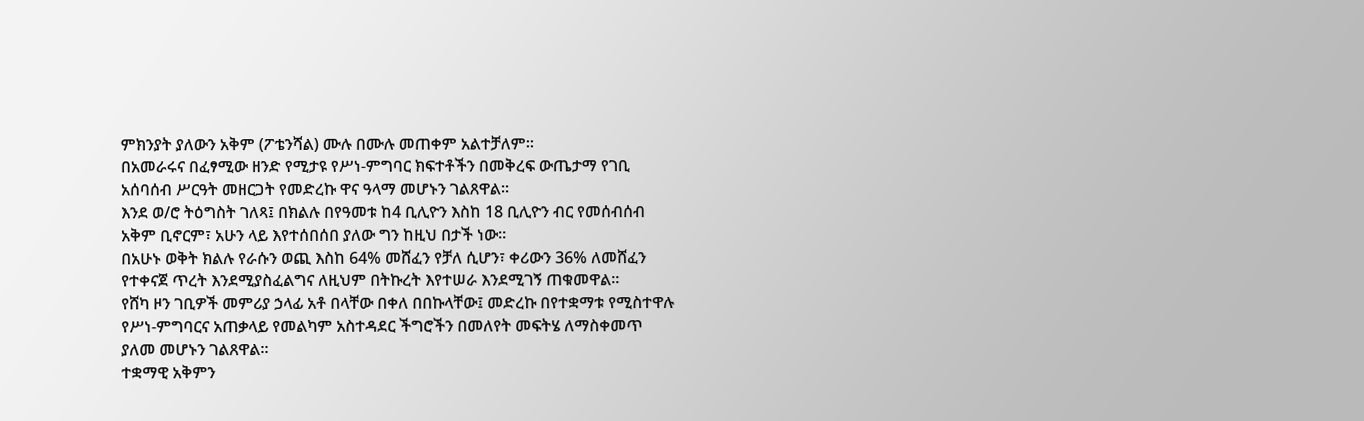ምክንያት ያለውን አቅም (ፖቴንሻል) ሙሉ በሙሉ መጠቀም አልተቻለም።
በአመራሩና በፈፃሚው ዘንድ የሚታዩ የሥነ-ምግባር ክፍተቶችን በመቅረፍ ውጤታማ የገቢ አሰባሰብ ሥርዓት መዘርጋት የመድረኩ ዋና ዓላማ መሆኑን ገልጸዋል።
እንደ ወ/ሮ ትዕግስት ገለጻ፤ በክልሉ በየዓመቱ ከ4 ቢሊዮን እስከ 18 ቢሊዮን ብር የመሰብሰብ አቅም ቢኖርም፣ አሁን ላይ እየተሰበሰበ ያለው ግን ከዚህ በታች ነው።
በአሁኑ ወቅት ክልሉ የራሱን ወጪ እስከ 64% መሸፈን የቻለ ሲሆን፣ ቀሪውን 36% ለመሸፈን የተቀናጀ ጥረት እንደሚያስፈልግና ለዚህም በትኩረት እየተሠራ እንደሚገኝ ጠቁመዋል።
የሸካ ዞን ገቢዎች መምሪያ ኃላፊ አቶ በላቸው በቀለ በበኩላቸው፤ መድረኩ በየተቋማቱ የሚስተዋሉ የሥነ-ምግባርና አጠቃላይ የመልካም አስተዳደር ችግሮችን በመለየት መፍትሄ ለማስቀመጥ ያለመ መሆኑን ገልጸዋል።
ተቋማዊ አቅምን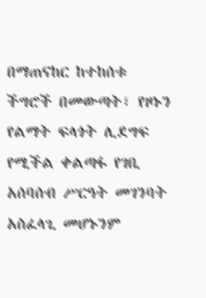በማጠናከር ከተከሰቱ ችግሮች በመውጣት፣ የዞኑን የልማት ፍላጎት ሊደግፍ የሚችል ቀልጣፋ የገቢ አሰባሰብ ሥርዓት መገንባት አስፈላጊ መሆኑንም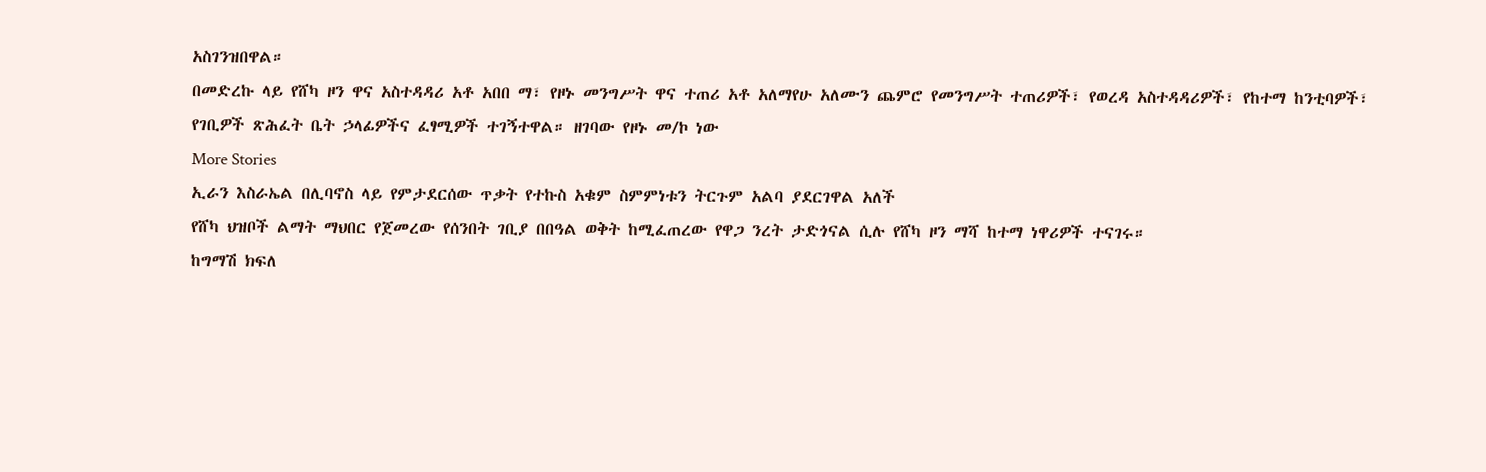አስገንዝበዋል።
በመድረኩ ላይ የሸካ ዞን ዋና አስተዳዳሪ አቶ አበበ ማ፣ የዞኑ መንግሥት ዋና ተጠሪ አቶ አለማየሁ አለሙን ጨምሮ የመንግሥት ተጠሪዎች፣ የወረዳ አስተዳዳሪዎች፣ የከተማ ከንቲባዎች፣ የገቢዎች ጽሕፈት ቤት ኃላፊዎችና ፈፃሚዎች ተገኝተዋል። ዘገባው የዞኑ መ/ኮ ነው
More Stories
ኢራን እስራኤል በሊባኖስ ላይ የምታደርሰው ጥቃት የተኩስ አቁም ስምምነቱን ትርጉም አልባ ያደርገዋል አለች
የሸካ ህዝቦች ልማት ማህበር የጀመረው የሰንበት ገቢያ በበዓል ወቅት ከሚፈጠረው የዋጋ ንረት ታድጎናል ሲሉ የሸካ ዞን ማሻ ከተማ ነዋሪዎች ተናገሩ።
ከግማሽ ክፍለ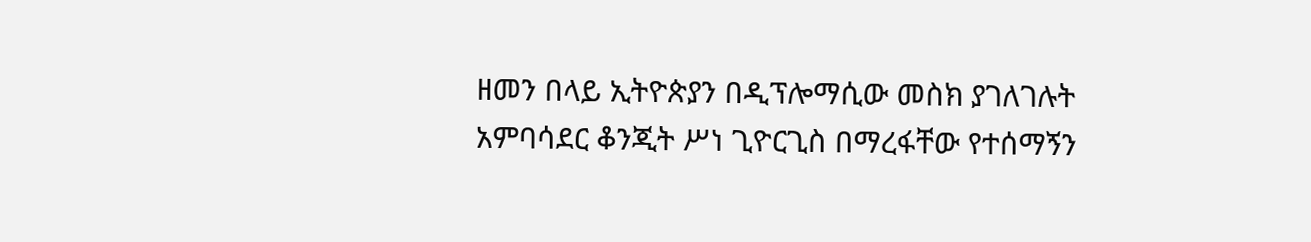ዘመን በላይ ኢትዮጵያን በዲፕሎማሲው መስክ ያገለገሉት አምባሳደር ቆንጂት ሥነ ጊዮርጊስ በማረፋቸው የተሰማኝን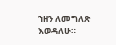ኀዘን ለመግለጽ እወዳለሁ።